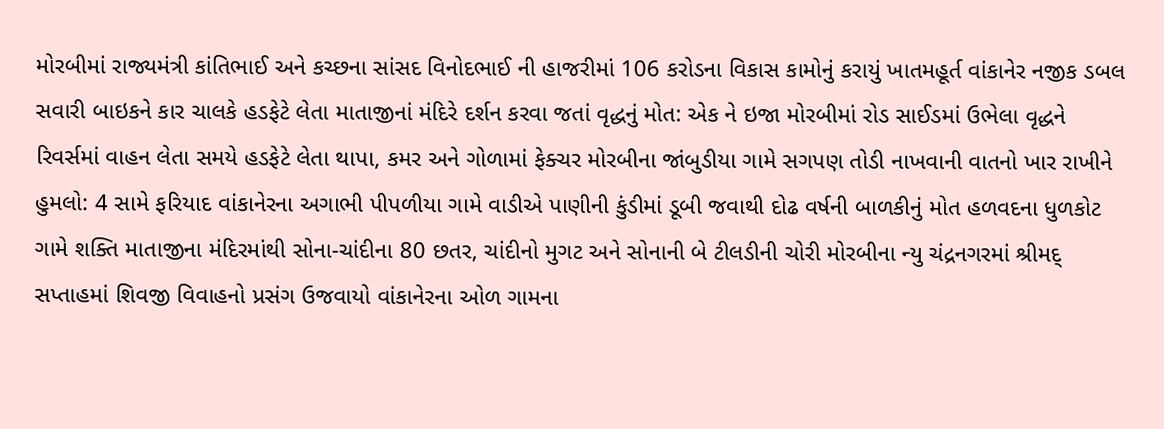મોરબીમાં રાજ્યમંત્રી કાંતિભાઈ અને કચ્છના સાંસદ વિનોદભાઈ ની હાજરીમાં 106 કરોડના વિકાસ કામોનું કરાયું ખાતમહૂર્ત વાંકાનેર નજીક ડબલ સવારી બાઇકને કાર ચાલકે હડફેટે લેતા માતાજીનાં મંદિરે દર્શન કરવા જતાં વૃદ્ધનું મોત: એક ને ઇજા મોરબીમાં રોડ સાઈડમાં ઉભેલા વૃદ્ધને રિવર્સમાં વાહન લેતા સમયે હડફેટે લેતા થાપા, કમર અને ગોળામાં ફેક્ચર મોરબીના જાંબુડીયા ગામે સગપણ તોડી નાખવાની વાતનો ખાર રાખીને હુમલો: 4 સામે ફરિયાદ વાંકાનેરના અગાભી પીપળીયા ગામે વાડીએ પાણીની કુંડીમાં ડૂબી જવાથી દોઢ વર્ષની બાળકીનું મોત હળવદના ધુળકોટ ગામે શક્તિ માતાજીના મંદિરમાંથી સોના-ચાંદીના 80 છતર, ચાંદીનો મુગટ અને સોનાની બે ટીલડીની ચોરી મોરબીના ન્યુ ચંદ્રનગરમાં શ્રીમદ્ સપ્તાહમાં શિવજી વિવાહનો પ્રસંગ ઉજવાયો વાંકાનેરના ઓળ ગામના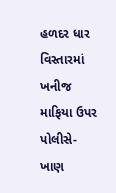હળદર ધાર વિસ્તારમાં ખનીજ માફિયા ઉપર પોલીસે-ખાણ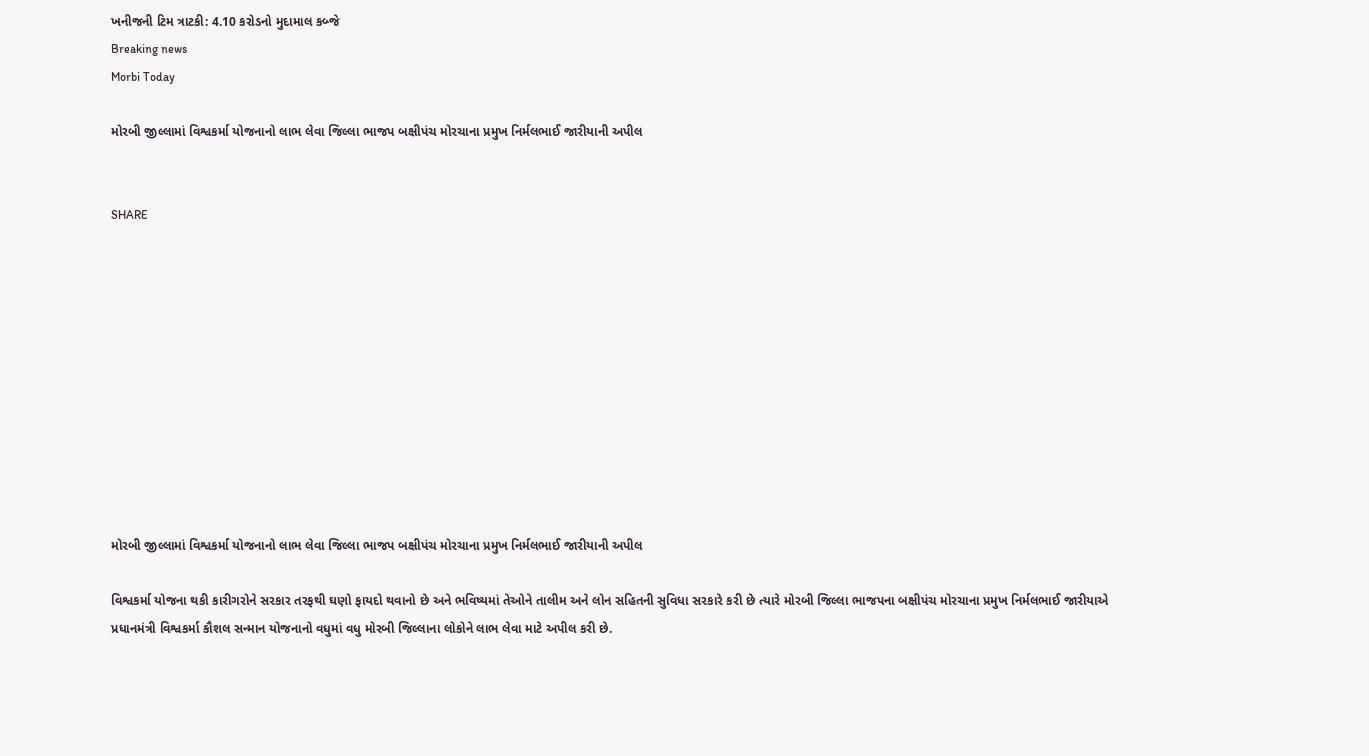ખનીજની ટિમ ત્રાટકી: 4.10 કરોડનો મુદામાલ કબ્જે
Breaking news
Morbi Today

મોરબી જીલ્લામાં વિશ્વકર્મા યોજનાનો લાભ લેવા જિલ્લા ભાજપ બક્ષીપંચ મોરચાના પ્રમુખ નિર્મલભાઈ જારીયાની અપીલ


SHARE











મોરબી જીલ્લામાં વિશ્વકર્મા યોજનાનો લાભ લેવા જિલ્લા ભાજપ બક્ષીપંચ મોરચાના પ્રમુખ નિર્મલભાઈ જારીયાની અપીલ

વિશ્વકર્મા યોજના થકી કારીગરોને સરકાર તરફથી ઘણો ફાયદો થવાનો છે અને ભવિષ્યમાં તેઓને તાલીમ અને લોન સહિતની સુવિધા સરકારે કરી છે ત્યારે મોરબી જિલ્લા ભાજપના બક્ષીપંચ મોરચાના પ્રમુખ નિર્મલભાઈ જારીયાએ પ્રધાનમંત્રી વિશ્વકર્મા કૌશલ સન્માન યોજનાનો વધુમાં વધુ મોરબી જિલ્લાના લોકોને લાભ લેવા માટે અપીલ કરી છે.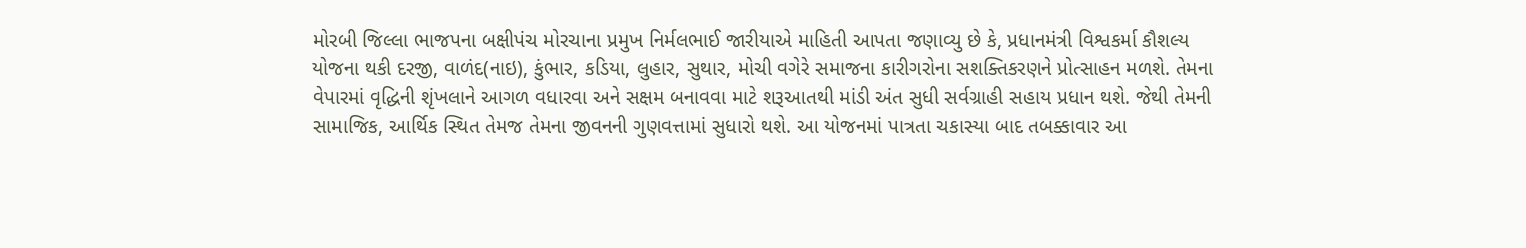મોરબી જિલ્લા ભાજપના બક્ષીપંચ મોરચાના પ્રમુખ નિર્મલભાઈ જારીયાએ માહિતી આપતા જણાવ્યુ છે કે, પ્રધાનમંત્રી વિશ્વકર્મા કૌશલ્ય યોજના થકી દરજી, વાળંદ(નાઇ), કુંભાર, કડિયા, લુહાર, સુથાર, મોચી વગેરે સમાજના કારીગરોના સશક્તિકરણને પ્રોત્સાહન મળશે. તેમના વેપારમાં વૃદ્ધિની શૃંખલાને આગળ વધારવા અને સક્ષમ બનાવવા માટે શરૂઆતથી માંડી અંત સુધી સર્વગ્રાહી સહાય પ્રધાન થશે. જેથી તેમની સામાજિક, આર્થિક સ્થિત તેમજ તેમના જીવનની ગુણવત્તામાં સુધારો થશે. આ યોજનમાં પાત્રતા ચકાસ્યા બાદ તબક્કાવાર આ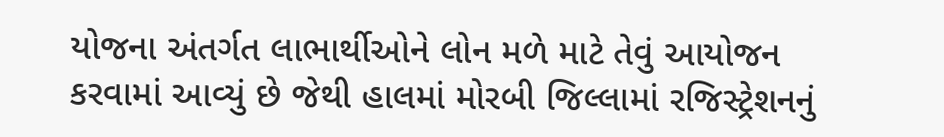યોજના અંતર્ગત લાભાર્થીઓને લોન મળે માટે તેવું આયોજન કરવામાં આવ્યું છે જેથી હાલમાં મોરબી જિલ્લામાં રજિસ્ટ્રેશનનું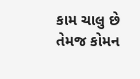કામ ચાલુ છે તેમજ કોમન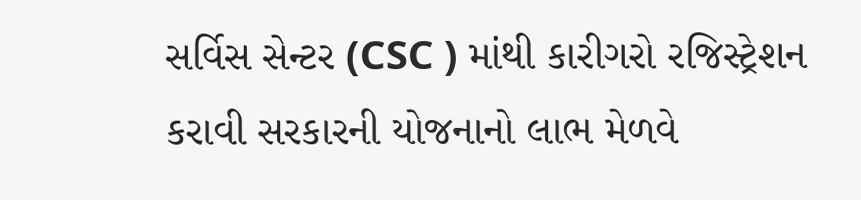સર્વિસ સેન્ટર (CSC ) માંથી કારીગરો રજિસ્ટ્રેશન કરાવી સરકારની યોજનાનો લાભ મેળવે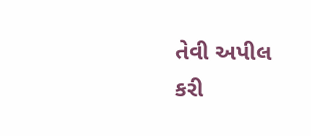તેવી અપીલ કરી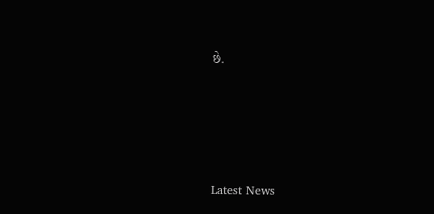છે.






Latest News